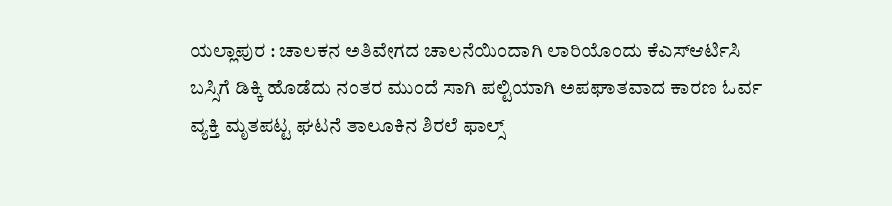ಯಲ್ಲಾಪುರ : ಚಾಲಕನ ಅತಿವೇಗದ ಚಾಲನೆಯಿಂದಾಗಿ ಲಾರಿಯೊಂದು ಕೆಎಸ್ಆರ್ಟಿಸಿ ಬಸ್ಸಿಗೆ ಡಿಕ್ಕಿ ಹೊಡೆದು ನಂತರ ಮುಂದೆ ಸಾಗಿ ಪಲ್ಟಿಯಾಗಿ ಅಪಘಾತವಾದ ಕಾರಣ ಓರ್ವ ವ್ಯಕ್ತಿ ಮೃತಪಟ್ಟ ಘಟನೆ ತಾಲೂಕಿನ ಶಿರಲೆ ಫಾಲ್ಸ್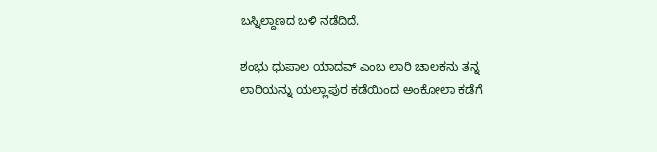ಬಸ್ನಿಲ್ದಾಣದ ಬಳಿ ನಡೆದಿದೆ.

ಶಂಭು ಧುಪಾಲ ಯಾದವ್ ಎಂಬ ಲಾರಿ ಚಾಲಕನು ತನ್ನ ಲಾರಿಯನ್ನು ಯಲ್ಲಾಪುರ ಕಡೆಯಿಂದ ಅಂಕೋಲಾ ಕಡೆಗೆ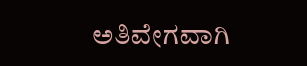ಅತಿವೇಗವಾಗಿ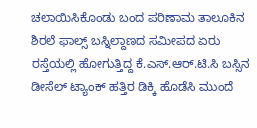ಚಲಾಯಿಸಿಕೊಂಡು ಬಂದ ಪರಿಣಾಮ ತಾಲೂಕಿನ ಶಿರಲೆ ಫಾಲ್ಸ್ ಬಸ್ನಿಲ್ದಾಣದ ಸಮೀಪದ ಏರು ರಸ್ತೆಯಲ್ಲಿ ಹೋಗುತ್ತಿದ್ದ ಕೆ.ಎಸ್.ಆರ್.ಟಿ.ಸಿ ಬಸ್ಸಿನ ಡೀಸೆಲ್ ಟ್ಯಾಂಕ್ ಹತ್ತಿರ ಡಿಕ್ಕಿ ಹೊಡೆಸಿ ಮುಂದೆ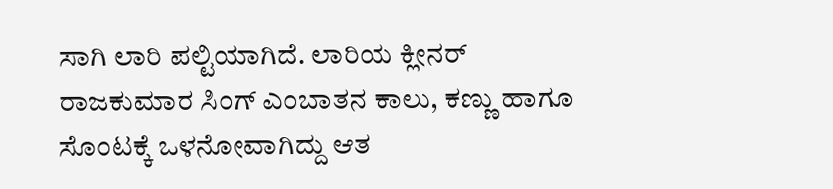ಸಾಗಿ ಲಾರಿ ಪಲ್ಟಿಯಾಗಿದೆ. ಲಾರಿಯ ಕ್ಲೀನರ್ ರಾಜಕುಮಾರ ಸಿಂಗ್ ಎಂಬಾತನ ಕಾಲು, ಕಣ್ಣು ಹಾಗೂ ಸೊಂಟಕ್ಕೆ ಒಳನೋವಾಗಿದ್ದು ಆತ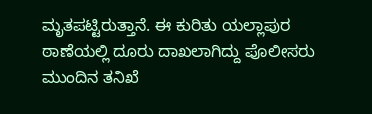ಮೃತಪಟ್ಟಿರುತ್ತಾನೆ. ಈ ಕುರಿತು ಯಲ್ಲಾಪುರ ಠಾಣೆಯಲ್ಲಿ ದೂರು ದಾಖಲಾಗಿದ್ದು ಪೊಲೀಸರು ಮುಂದಿನ ತನಿಖೆ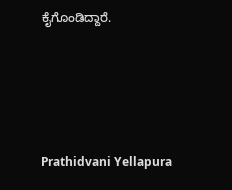ಕೈಗೊಂಡಿದ್ದಾರೆ.





Prathidvani Yellapura